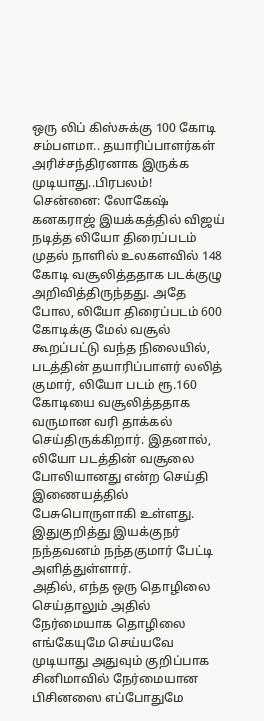ஒரு லிப் கிஸ்சுக்கு 100 கோடி சம்பளமா.. தயாரிப்பாளர்கள் அரிச்சந்திரனாக இருக்க முடியாது..பிரபலம்!
சென்னை: லோகேஷ் கனகராஜ் இயக்கத்தில் விஜய் நடித்த லியோ திரைப்படம் முதல் நாளில் உலகளவில் 148 கோடி வசூலித்ததாக படக்குழு அறிவித்திருந்தது. அதே போல, லியோ திரைப்படம் 600 கோடிக்கு மேல் வசூல் கூறப்பட்டு வந்த நிலையில், படத்தின் தயாரிப்பாளர் லலித் குமார், லியோ படம் ரூ.160 கோடியை வசூலித்ததாக வருமான வரி தாக்கல் செய்திருக்கிறார். இதனால், லியோ படத்தின் வசூலை போலியானது என்ற செய்தி இணையத்தில் பேசுபொருளாகி உள்ளது. இதுகுறித்து இயக்குநர் நந்தவனம் நந்தகுமார் பேட்டி அளித்துள்ளார்.
அதில், எந்த ஒரு தொழிலை செய்தாலும் அதில் நேர்மையாக தொழிலை எங்கேயுமே செய்யவே முடியாது அதுவும் குறிப்பாக சினிமாவில் நேர்மையான பிசினஸை எப்போதுமே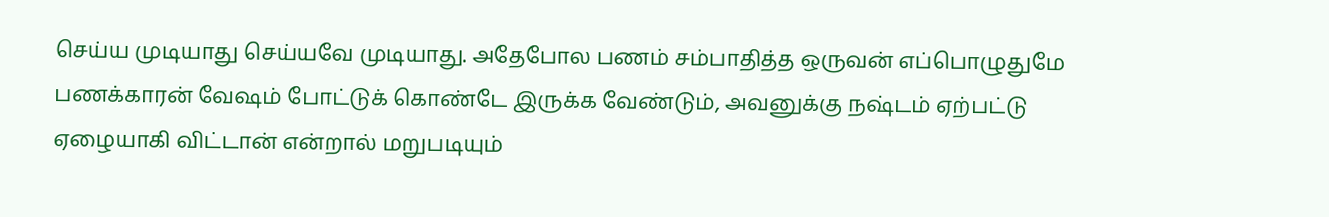செய்ய முடியாது செய்யவே முடியாது. அதேபோல பணம் சம்பாதித்த ஒருவன் எப்பொழுதுமே பணக்காரன் வேஷம் போட்டுக் கொண்டே இருக்க வேண்டும், அவனுக்கு நஷ்டம் ஏற்பட்டு ஏழையாகி விட்டான் என்றால் மறுபடியும்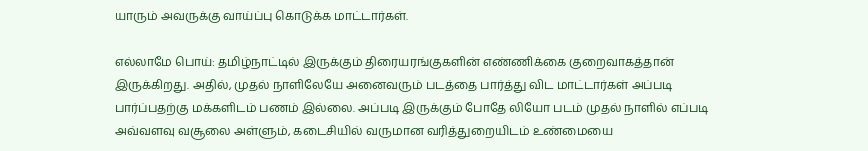யாரும் அவருக்கு வாய்ப்பு கொடுக்க மாட்டார்கள்.

எல்லாமே பொய்: தமிழ்நாட்டில் இருக்கும் திரையரங்குகளின் எண்ணிக்கை குறைவாகத்தான் இருக்கிறது. அதில், முதல் நாளிலேயே அனைவரும் படத்தை பார்த்து விட மாட்டார்கள் அப்படி பார்ப்பதற்கு மக்களிடம் பணம் இல்லை. அப்படி இருக்கும் போதே லியோ படம் முதல் நாளில் எப்படி அவ்வளவு வசூலை அள்ளும், கடைசியில் வருமான வரித்துறையிடம் உண்மையை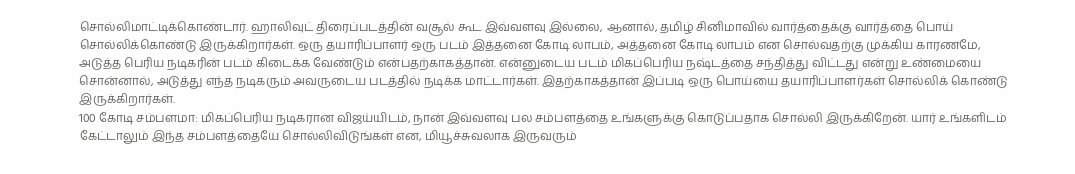சொல்லிமாட்டிக்கொண்டார். ஹாலிவுட் திரைப்படத்தின் வசூல் கூட இவ்வளவு இல்லை, ஆனால், தமிழ் சினிமாவில் வார்த்தைக்கு வார்த்தை பொய் சொல்லிக்கொண்டு இருக்கிறார்கள். ஒரு தயாரிப்பாளர் ஒரு படம் இத்தனை கோடி லாபம், அத்தனை கோடி லாபம் என சொல்வதற்கு முக்கிய காரணமே, அடுத்த பெரிய நடிகரின் படம் கிடைக்க வேண்டும் என்பதற்காகத்தான். என்னுடைய படம் மிகப்பெரிய நஷ்டத்தை சந்தித்து விட்டது என்று உண்மையை சொன்னால், அடுத்து எந்த நடிகரும் அவருடைய படத்தில் நடிக்க மாட்டார்கள். இதற்காகத்தான் இப்படி ஒரு பொய்யை தயாரிப்பாளர்கள் சொல்லிக் கொண்டு இருக்கிறார்கள்.
100 கோடி சம்பளமா: மிகப்பெரிய நடிகரான விஜய்யிடம், நான் இவ்வளவு பல சம்பளத்தை உங்களுக்கு கொடுப்பதாக சொல்லி இருக்கிறேன். யார் உங்களிடம் கேட்டாலும் இந்த சம்பளத்தையே சொல்லிவிடுங்கள் என, மியூச்சுவலாக இருவரும்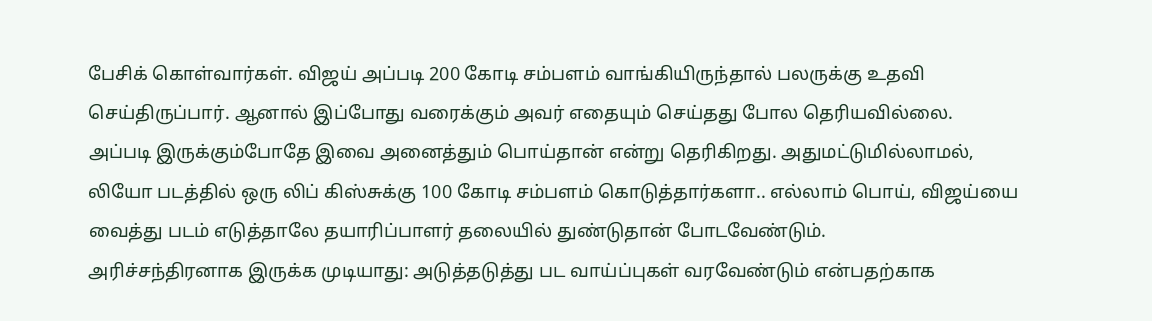பேசிக் கொள்வார்கள். விஜய் அப்படி 200 கோடி சம்பளம் வாங்கியிருந்தால் பலருக்கு உதவி செய்திருப்பார். ஆனால் இப்போது வரைக்கும் அவர் எதையும் செய்தது போல தெரியவில்லை. அப்படி இருக்கும்போதே இவை அனைத்தும் பொய்தான் என்று தெரிகிறது. அதுமட்டுமில்லாமல், லியோ படத்தில் ஒரு லிப் கிஸ்சுக்கு 100 கோடி சம்பளம் கொடுத்தார்களா.. எல்லாம் பொய், விஜய்யை வைத்து படம் எடுத்தாலே தயாரிப்பாளர் தலையில் துண்டுதான் போடவேண்டும்.
அரிச்சந்திரனாக இருக்க முடியாது: அடுத்தடுத்து பட வாய்ப்புகள் வரவேண்டும் என்பதற்காக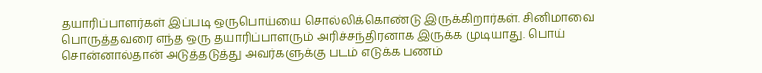தயாரிப்பாளர்கள் இப்படி ஒருபொய்யை சொல்லிக்கொண்டு இருக்கிறார்கள். சினிமாவை பொருத்தவரை எந்த ஒரு தயாரிப்பாளரும் அரிச்சந்திரனாக இருக்க முடியாது. பொய் சொன்னால்தான் அடுத்தடுத்து அவர்களுக்கு படம் எடுக்க பணம்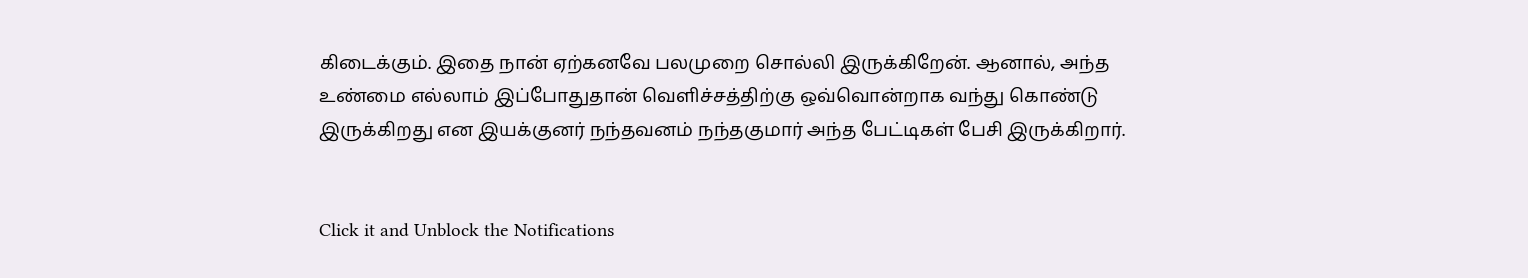கிடைக்கும். இதை நான் ஏற்கனவே பலமுறை சொல்லி இருக்கிறேன். ஆனால், அந்த உண்மை எல்லாம் இப்போதுதான் வெளிச்சத்திற்கு ஒவ்வொன்றாக வந்து கொண்டு இருக்கிறது என இயக்குனர் நந்தவனம் நந்தகுமார் அந்த பேட்டிகள் பேசி இருக்கிறார்.


Click it and Unblock the Notifications